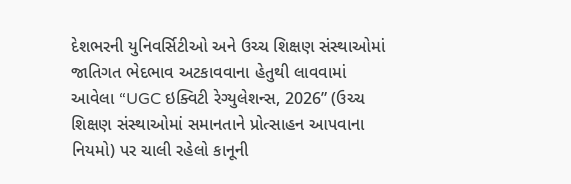દેશભરની યુનિવર્સિટીઓ અને ઉચ્ચ શિક્ષણ સંસ્થાઓમાં જાતિગત ભેદભાવ અટકાવવાના હેતુથી લાવવામાં આવેલા “UGC ઇક્વિટી રેગ્યુલેશન્સ, 2026” (ઉચ્ચ શિક્ષણ સંસ્થાઓમાં સમાનતાને પ્રોત્સાહન આપવાના નિયમો) પર ચાલી રહેલો કાનૂની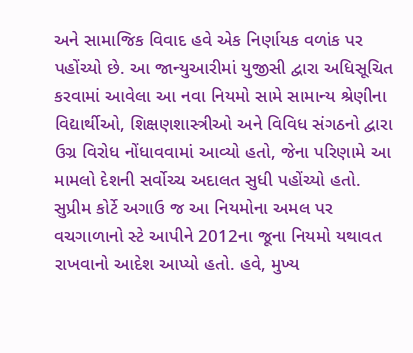અને સામાજિક વિવાદ હવે એક નિર્ણાયક વળાંક પર પહોંચ્યો છે. આ જાન્યુઆરીમાં યુજીસી દ્વારા અધિસૂચિત કરવામાં આવેલા આ નવા નિયમો સામે સામાન્ય શ્રેણીના વિદ્યાર્થીઓ, શિક્ષણશાસ્ત્રીઓ અને વિવિધ સંગઠનો દ્વારા ઉગ્ર વિરોધ નોંધાવવામાં આવ્યો હતો, જેના પરિણામે આ મામલો દેશની સર્વોચ્ચ અદાલત સુધી પહોંચ્યો હતો. સુપ્રીમ કોર્ટે અગાઉ જ આ નિયમોના અમલ પર વચગાળાનો સ્ટે આપીને 2012ના જૂના નિયમો યથાવત રાખવાનો આદેશ આપ્યો હતો. હવે, મુખ્ય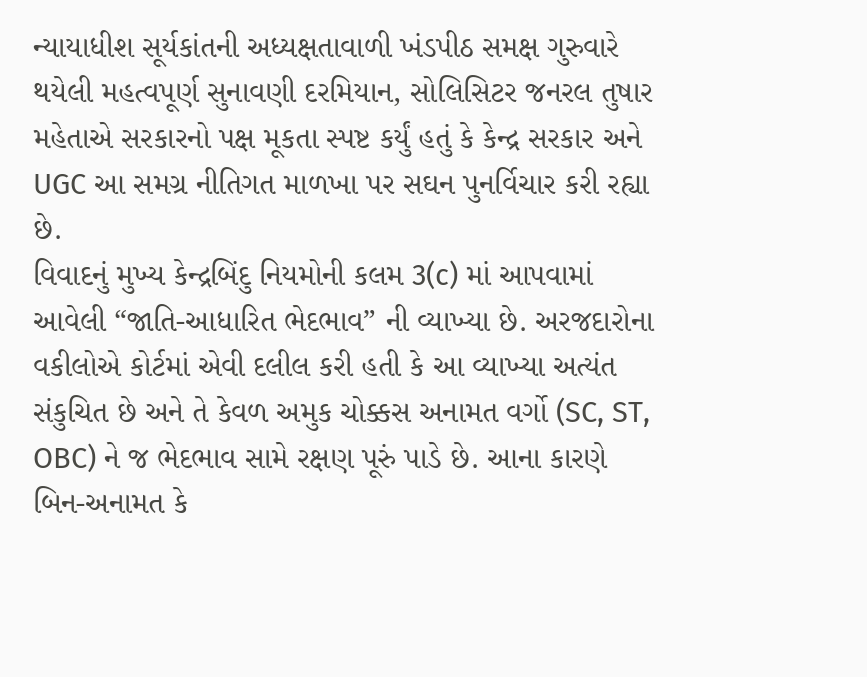ન્યાયાધીશ સૂર્યકાંતની અધ્યક્ષતાવાળી ખંડપીઠ સમક્ષ ગુરુવારે થયેલી મહત્વપૂર્ણ સુનાવણી દરમિયાન, સોલિસિટર જનરલ તુષાર મહેતાએ સરકારનો પક્ષ મૂકતા સ્પષ્ટ કર્યું હતું કે કેન્દ્ર સરકાર અને UGC આ સમગ્ર નીતિગત માળખા પર સઘન પુનર્વિચાર કરી રહ્યા છે.
વિવાદનું મુખ્ય કેન્દ્રબિંદુ નિયમોની કલમ 3(c) માં આપવામાં આવેલી “જાતિ-આધારિત ભેદભાવ” ની વ્યાખ્યા છે. અરજદારોના વકીલોએ કોર્ટમાં એવી દલીલ કરી હતી કે આ વ્યાખ્યા અત્યંત સંકુચિત છે અને તે કેવળ અમુક ચોક્કસ અનામત વર્ગો (SC, ST, OBC) ને જ ભેદભાવ સામે રક્ષણ પૂરું પાડે છે. આના કારણે બિન-અનામત કે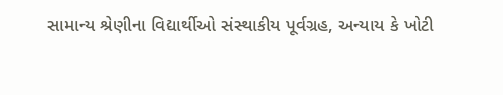સામાન્ય શ્રેણીના વિદ્યાર્થીઓ સંસ્થાકીય પૂર્વગ્રહ, અન્યાય કે ખોટી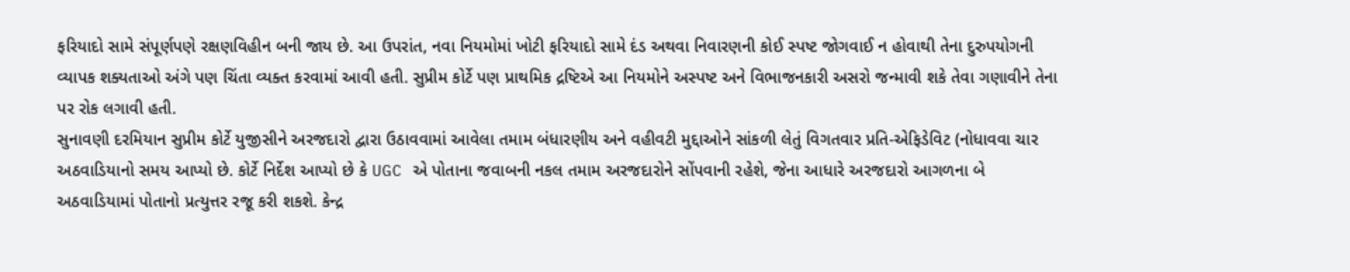ફરિયાદો સામે સંપૂર્ણપણે રક્ષણવિહીન બની જાય છે. આ ઉપરાંત, નવા નિયમોમાં ખોટી ફરિયાદો સામે દંડ અથવા નિવારણની કોઈ સ્પષ્ટ જોગવાઈ ન હોવાથી તેના દુરુપયોગની વ્યાપક શક્યતાઓ અંગે પણ ચિંતા વ્યક્ત કરવામાં આવી હતી. સુપ્રીમ કોર્ટે પણ પ્રાથમિક દ્રષ્ટિએ આ નિયમોને અસ્પષ્ટ અને વિભાજનકારી અસરો જન્માવી શકે તેવા ગણાવીને તેના પર રોક લગાવી હતી.
સુનાવણી દરમિયાન સુપ્રીમ કોર્ટે યુજીસીને અરજદારો દ્વારા ઉઠાવવામાં આવેલા તમામ બંધારણીય અને વહીવટી મુદ્દાઓને સાંકળી લેતું વિગતવાર પ્રતિ-એફિડેવિટ (નોધાવવા ચાર અઠવાડિયાનો સમય આપ્યો છે. કોર્ટે નિર્દેશ આપ્યો છે કે UGC એ પોતાના જવાબની નકલ તમામ અરજદારોને સોંપવાની રહેશે, જેના આધારે અરજદારો આગળના બે અઠવાડિયામાં પોતાનો પ્રત્યુત્તર રજૂ કરી શકશે. કેન્દ્ર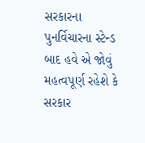સરકારના પુનર્વિચારના સ્ટેન્ડ બાદ હવે એ જોવું મહત્વપૂર્ણ રહેશે કે સરકાર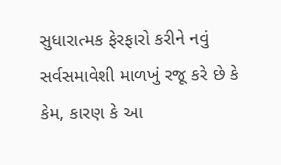સુધારાત્મક ફેરફારો કરીને નવું સર્વસમાવેશી માળખું રજૂ કરે છે કે કેમ, કારણ કે આ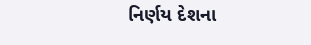નિર્ણય દેશના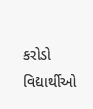કરોડો વિદ્યાર્થીઓ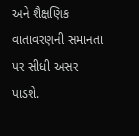અને શૈક્ષણિક વાતાવરણની સમાનતા પર સીધી અસર પાડશે.